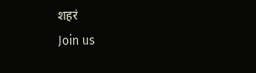शहरं
Join us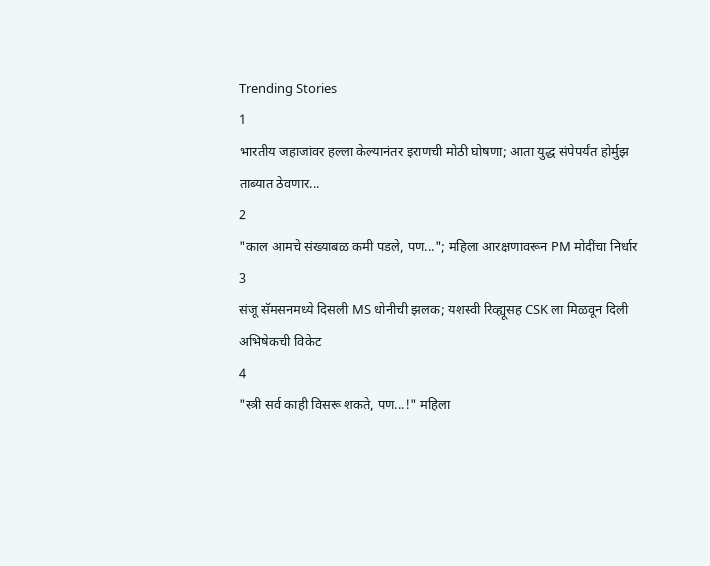Trending Stories
1
भारतीय जहाजांवर हल्ला केल्यानंतर इराणची मोठी घोषणा; आता युद्ध संपेपर्यंत होर्मुझ ताब्यात ठेवणार...
2
"काल आमचे संख्याबळ कमी पडले, पण..."; महिला आरक्षणावरून PM मोदींचा निर्धार
3
संजू सॅमसनमध्ये दिसली MS धोनीची झलक; यशस्वी रिव्ह्यूसह CSK ला मिळवून दिली अभिषेकची विकेट
4
"स्त्री सर्व काही विसरू शकते, पण...!" महिला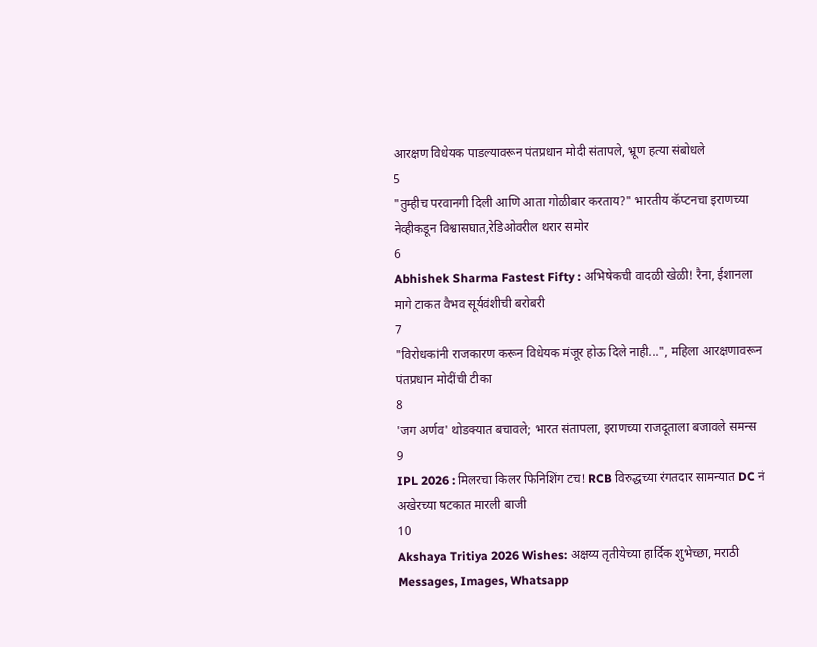आरक्षण विधेयक पाडल्यावरून पंतप्रधान मोदी संतापले, भ्रूण हत्या संबोधले
5
"तुम्हीच परवानगी दिली आणि आता गोळीबार करताय?" भारतीय कॅप्टनचा इराणच्या नेव्हीकडून विश्वासघात,रेडिओवरील थरार समोर
6
Abhishek Sharma Fastest Fifty : अभिषेकची वादळी खेळी! रैना, ईशानला मागे टाकत वैभव सूर्यवंशीची बरोबरी
7
"विरोधकांनी राजकारण करून विधेयक मंजूर होऊ दिले नाही...", महिला आरक्षणावरून पंतप्रधान मोदींची टीका
8
'जग अर्णव' थोडक्यात बचावले; भारत संतापला, इराणच्या राजदूताला बजावले समन्स
9
IPL 2026 : मिलरचा किलर फिनिशिंग टच! RCB विरुद्धच्या रंगतदार सामन्यात DC नं अखेरच्या षटकात मारली बाजी
10
Akshaya Tritiya 2026 Wishes: अक्षय्य तृतीयेच्या हार्दिक शुभेच्छा, मराठी Messages, Images, Whatsapp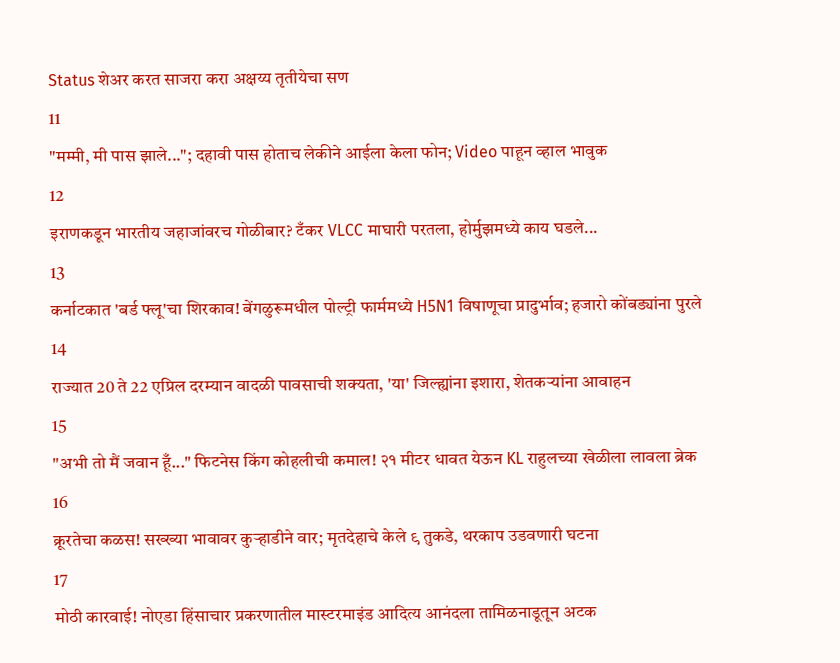Status शेअर करत साजरा करा अक्षय्य तृतीयेचा सण
11
"मम्मी, मी पास झाले..."; दहावी पास होताच लेकीने आईला केला फोन; Video पाहून व्हाल भावुक
12
इराणकडून भारतीय जहाजांवरच गोळीबार? टँकर VLCC माघारी परतला, होर्मुझमध्ये काय घडले...
13
कर्नाटकात 'बर्ड फ्लू'चा शिरकाव! बेंगळुरूमधील पोल्ट्री फार्ममध्ये H5N1 विषाणूचा प्रादुर्भाव; हजारो कोंबड्यांना पुरले
14
राज्यात 20 ते 22 एप्रिल दरम्यान वादळी पावसाची शक्यता, 'या' जिल्ह्यांना इशारा, शेतकऱ्यांना आवाहन
15
"अभी तो मैं जवान हूँ..." फिटनेस किंग कोहलीची कमाल! २१ मीटर धावत येऊन KL राहुलच्या खेळीला लावला ब्रेक
16
क्रूरतेचा कळस! सख्ख्या भावावर कुऱ्हाडीने वार; मृतदेहाचे केले ९ तुकडे, थरकाप उडवणारी घटना
17
मोठी कारवाई! नोएडा हिंसाचार प्रकरणातील मास्टरमाइंड आदित्य आनंदला तामिळनाडूतून अटक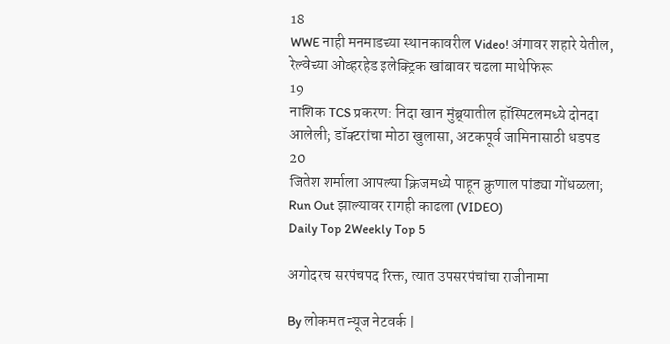18
WWE नाही मनमाडच्या स्थानकावरील Video! अंगावर शहारे येतील, रेल्वेच्या ओव्हरहेड इलेक्ट्रिक खांबावर चढला माथेफिरू
19
नाशिक TCS प्रकरण: निदा खान मुंब्र्यातील हॉस्पिटलमध्ये दोनदा आलेली; डॉक्टरांचा मोठा खुलासा, अटकपूर्व जामिनासाठी धडपड
20
जितेश शर्माला आपल्या क्रिजमध्ये पाहून क्रुणाल पांड्या गोंधळला; Run Out झाल्यावर रागही काढला (VIDEO)
Daily Top 2Weekly Top 5

अगोदरच सरपंचपद रिक्त, त्यात उपसरपंचांचा राजीनामा

By लोकमत न्यूज नेटवर्क |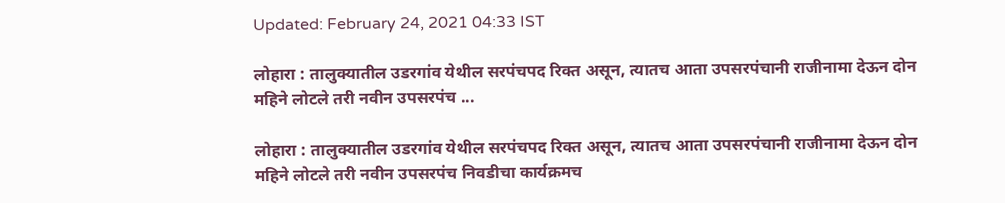Updated: February 24, 2021 04:33 IST

लोहारा : तालुक्यातील उडरगांव येथील सरपंचपद रिक्त असून, त्यातच आता उपसरपंचानी राजीनामा देऊन दोन महिने लोटले तरी नवीन उपसरपंच ...

लोहारा : तालुक्यातील उडरगांव येथील सरपंचपद रिक्त असून, त्यातच आता उपसरपंचानी राजीनामा देऊन दोन महिने लोटले तरी नवीन उपसरपंच निवडीचा कार्यक्रमच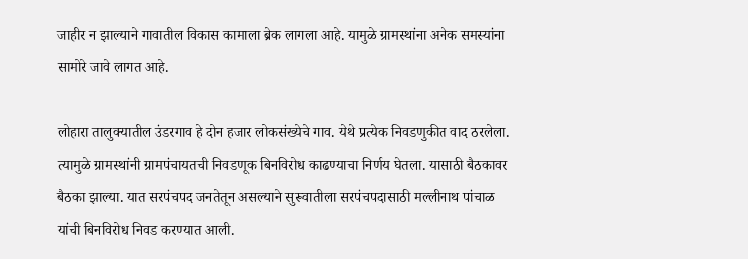जाहीर न झाल्याने गावातील विकास कामाला ब्रेक लागला आहे. यामुळे ग्रामस्थांना अनेक समस्यांना सामोरे जावे लागत आहे.

लोहारा तालुक्यातील उंडरगाव हे दोन हजार लोकसंख्येचे गाव. येथे प्रत्येक निवडणुकीत वाद ठरलेला. त्यामुळे ग्रामस्थांनी ग्रामपंचायतची निवडणूक बिनविरोध काढण्याचा निर्णय घेतला. यासाठी बैठकावर बैठका झाल्या. यात सरपंचपद जनतेतून असल्याने सुरूवातीला सरपंचपदासाठी मल्लीनाथ पांचाळ यांची बिनविरोध निवड करण्यात आली.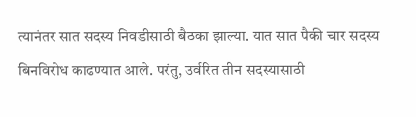त्यानंतर सात सदस्य निवडीसाठी बैठका झाल्या. यात सात पैकी चार सदस्य बिनविरोध काढण्यात आले. परंतु, उर्वरित तीन सदस्यासाठी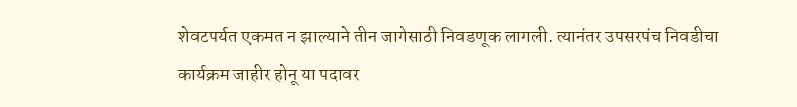शेवटपर्यत एकमत न झाल्याने तीन जागेसाठी निवडणूक लागली. त्यानंतर उपसरपंच निवडीचा कार्यक्रम जाहीर होनू या पदावर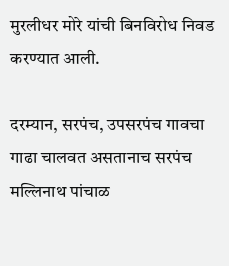मुरलीधर मोरे यांची बिनविरोध निवड करण्यात आली.

दरम्यान, सरपंच, उपसरपंच गावचा गाढा चालवत असतानाच सरपंच मल्लिनाथ पांचाळ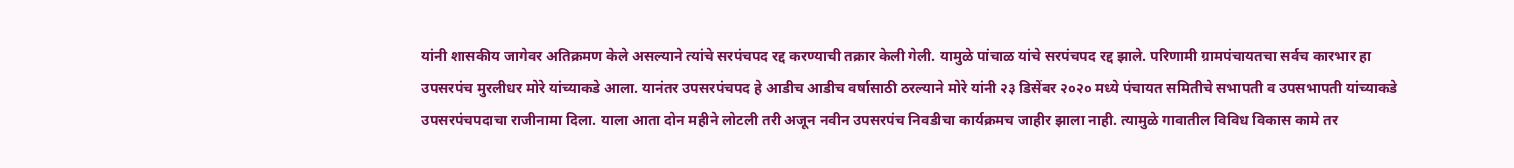यांनी शासकीय जागेवर अतिक्रमण केले असल्याने त्यांचे सरपंचपद रद्द करण्याची तक्रार केली गेली. यामुळे पांचाळ यांचे सरपंचपद रद्द झाले. परिणामी ग्रामपंचायतचा सर्वच कारभार हा उपसरपंच मुरलीधर मोरे यांच्याकडे आला. यानंतर उपसरपंचपद हे आडीच आडीच वर्षासाठी ठरल्याने मोरे यांनी २३ डिसेंबर २०२० मध्ये पंचायत समितीचे सभापती व उपसभापती यांच्याकडे उपसरपंचपदाचा राजीनामा दिला. याला आता दोन महीने लोटली तरी अजून नवीन उपसरपंच निवडीचा कार्यक्रमच जाहीर झाला नाही. त्यामुळे गावातील विविध विकास कामे तर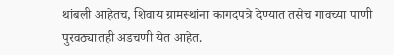थांबली आहेतच, शिवाय ग्रामस्थांना कागदपत्रे देण्यात तसेच गावच्या पाणी पुरवठ्यातही अडचणी येत आहेत.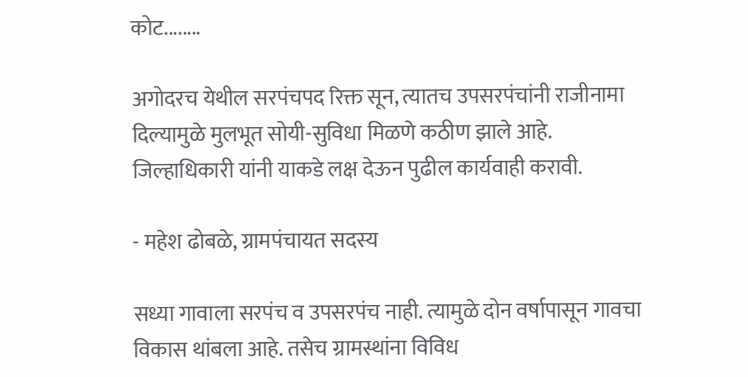कोट........

अगोदरच येथील सरपंचपद रिक्त सून, त्यातच उपसरपंचांनी राजीनामा दिल्यामुळे मुलभूत सोयी-सुविधा मिळणे कठीण झाले आहे. जिल्हाधिकारी यांनी याकडे लक्ष देऊन पुढील कार्यवाही करावी.

- महेश ढोबळे, ग्रामपंचायत सदस्य

सध्या गावाला सरपंच व उपसरपंच नाही. त्यामुळे दोन वर्षापासून गावचा विकास थांबला आहे. तसेच ग्रामस्थांना विविध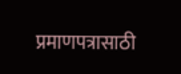प्रमाणपत्रासाठी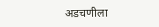अडचणीला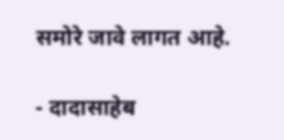समोरे जावे लागत आहे.

- दादासाहेब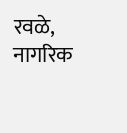रवळे, नागरिक